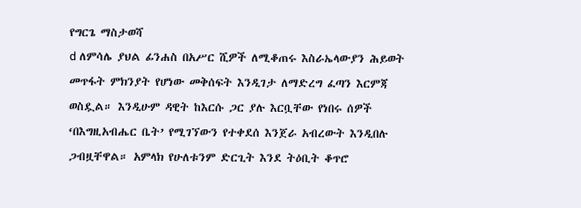የግርጌ ማስታወሻ
d ለምሳሌ ያህል ፊንሐስ በአሥር ሺዎች ለሚቆጠሩ እስራኤላውያን ሕይወት መጥፋት ምክንያት የሆነው መቅሰፍት እንዲገታ ለማድረግ ፈጣን እርምጃ ወስዷል። እንዲሁም ዳዊት ከእርሱ ጋር ያሉ እርቧቸው የነበሩ ሰዎች ‘በእግዚአብሔር ቤት’ የሚገኘውን የተቀደሰ እንጀራ አብረውት እንዲበሉ ጋብዟቸዋል። አምላክ የሁለቱንም ድርጊት እንደ ትዕቢት ቆጥሮ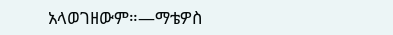አላወገዘውም።—ማቴዎስ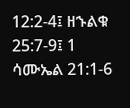12:2-4፤ ዘኁልቁ 25:7-9፤ 1 ሳሙኤል 21:1-6